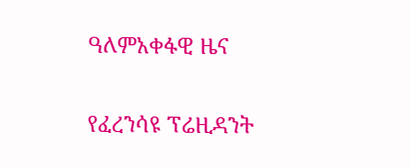ዓለምአቀፋዊ ዜና

የፈረንሳዩ ፕሬዚዳንት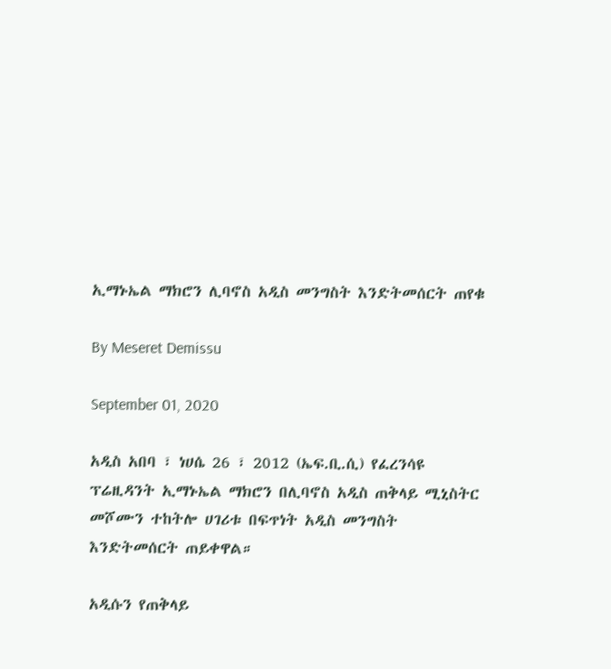ኢማኑኤል ማክሮን ሊባኖስ አዲስ መንግስት እንድትመሰርት ጠየቁ

By Meseret Demissu

September 01, 2020

አዲስ አበባ ፣ ነሀሴ 26 ፣ 2012 (ኤፍ.ቢ.ሲ) የፈረንሳዩ ፕሬዚዳንት ኢማኑኤል ማክሮን በሊባኖስ አዲስ ጠቅላይ ሚኒስትር መሾሙን ተከትሎ ሀገሪቱ በፍጥነት አዲስ መንግስት እንድትመሰርት ጠይቀዋል።

አዲሱን የጠቅላይ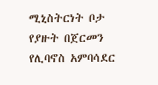ሚኒስትርነት ቦታ የያዙት በጀርመን የሊባኖስ አምባሳደር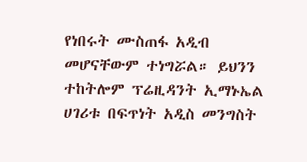የነበሩት ሙስጠፋ አዲብ መሆናቸውም ተነግሯል። ይህንን ተከትሎም ፕሬዚዳንት ኢማኑኤል ሀገሪቱ በፍጥነት አዲስ መንግስት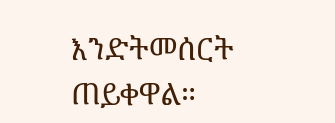እንድትመሰርት ጠይቀዋል።